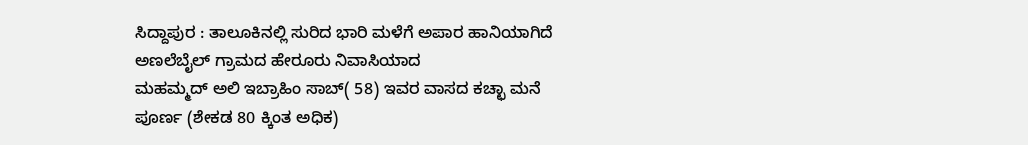ಸಿದ್ದಾಪುರ : ತಾಲೂಕಿನಲ್ಲಿ ಸುರಿದ ಭಾರಿ ಮಳೆಗೆ ಅಪಾರ ಹಾನಿಯಾಗಿದೆ ಅಣಲೆಬೈಲ್ ಗ್ರಾಮದ ಹೇರೂರು ನಿವಾಸಿಯಾದ
ಮಹಮ್ಮದ್ ಅಲಿ ಇಬ್ರಾಹಿಂ ಸಾಬ್( 58) ಇವರ ವಾಸದ ಕಚ್ಛಾ ಮನೆ ಪೂರ್ಣ (ಶೇಕಡ 80 ಕ್ಕಿಂತ ಅಧಿಕ)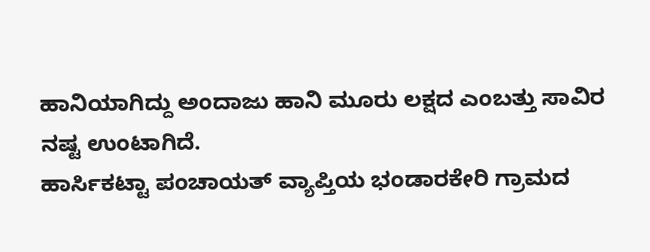ಹಾನಿಯಾಗಿದ್ದು ಅಂದಾಜು ಹಾನಿ ಮೂರು ಲಕ್ಷದ ಎಂಬತ್ತು ಸಾವಿರ ನಷ್ಟ ಉಂಟಾಗಿದೆ.
ಹಾರ್ಸಿಕಟ್ಟಾ ಪಂಚಾಯತ್ ವ್ಯಾಪ್ತಿಯ ಭಂಡಾರಕೇರಿ ಗ್ರಾಮದ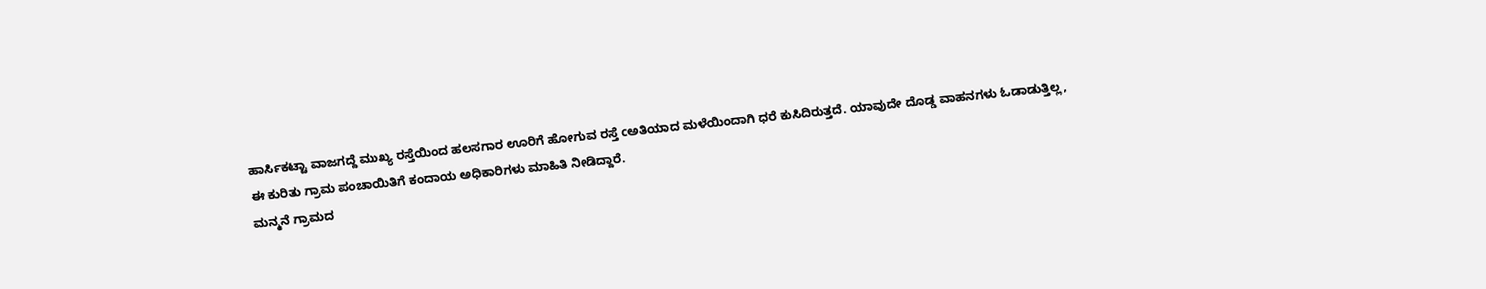ಹಾರ್ಸಿಕಟ್ಟಾ ವಾಜಗದ್ದೆ ಮುಖ್ಯ ರಸ್ತೆಯಿಂದ ಹಲಸಗಾರ ಊರಿಗೆ ಹೋಗುವ ರಸ್ತೆ cಅತಿಯಾದ ಮಳೆಯಿಂದಾಗಿ ಧರೆ ಕುಸಿದಿರುತ್ತದೆ. ಯಾವುದೇ ದೊಡ್ಡ ವಾಹನಗಳು ಓಡಾಡುತ್ತಿಲ್ಲ,
ಈ ಕುರಿತು ಗ್ರಾಮ ಪಂಚಾಯಿತಿಗೆ ಕಂದಾಯ ಅಧಿಕಾರಿಗಳು ಮಾಹಿತಿ ನೀಡಿದ್ದಾರೆ.
ಮನ್ಮನೆ ಗ್ರಾಮದ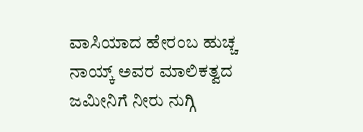ವಾಸಿಯಾದ ಹೇರಂಬ ಹುಚ್ಚ ನಾಯ್ಕ್ ಅವರ ಮಾಲಿಕತ್ವದ ಜಮೀನಿಗೆ ನೀರು ನುಗ್ಗಿ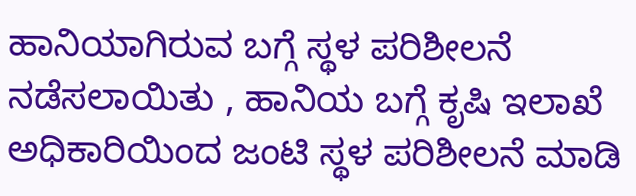ಹಾನಿಯಾಗಿರುವ ಬಗ್ಗೆ ಸ್ಥಳ ಪರಿಶೀಲನೆ ನಡೆಸಲಾಯಿತು , ಹಾನಿಯ ಬಗ್ಗೆ ಕೃಷಿ ಇಲಾಖೆ ಅಧಿಕಾರಿಯಿಂದ ಜಂಟಿ ಸ್ಥಳ ಪರಿಶೀಲನೆ ಮಾಡಿ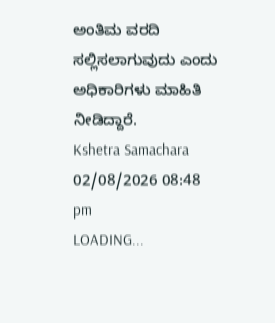ಅಂತಿಮ ವರದಿ ಸಲ್ಲಿಸಲಾಗುವುದು ಎಂದು ಅಧಿಕಾರಿಗಳು ಮಾಹಿತಿ ನೀಡಿದ್ದಾರೆ.
Kshetra Samachara
02/08/2026 08:48 pm
LOADING...